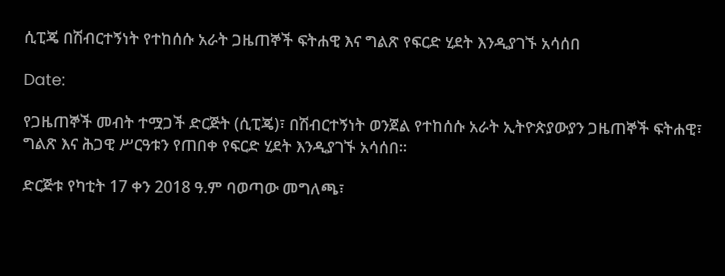ሲፒጄ በሽብርተኝነት የተከሰሱ አራት ጋዜጠኞች ፍትሐዊ እና ግልጽ የፍርድ ሂደት እንዲያገኙ አሳሰበ

Date:

የጋዜጠኞች መብት ተሟጋች ድርጅት (ሲፒጄ)፣ በሽብርተኝነት ወንጀል የተከሰሱ አራት ኢትዮጵያውያን ጋዜጠኞች ፍትሐዊ፣ ግልጽ እና ሕጋዊ ሥርዓቱን የጠበቀ የፍርድ ሂደት እንዲያገኙ አሳሰበ።

ድርጅቱ የካቲት 17 ቀን 2018 ዓ.ም ባወጣው መግለጫ፣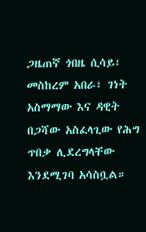ጋዜጠኛ ጎበዜ ሲሳይ፣ መስከረም አበራ፣ ገነት አስማማው እና ዳዊት በጋሻው አስፈላጊው የሕግ ጥበቃ ሊደረግላቸው እንደሚገባ አሳስቧል።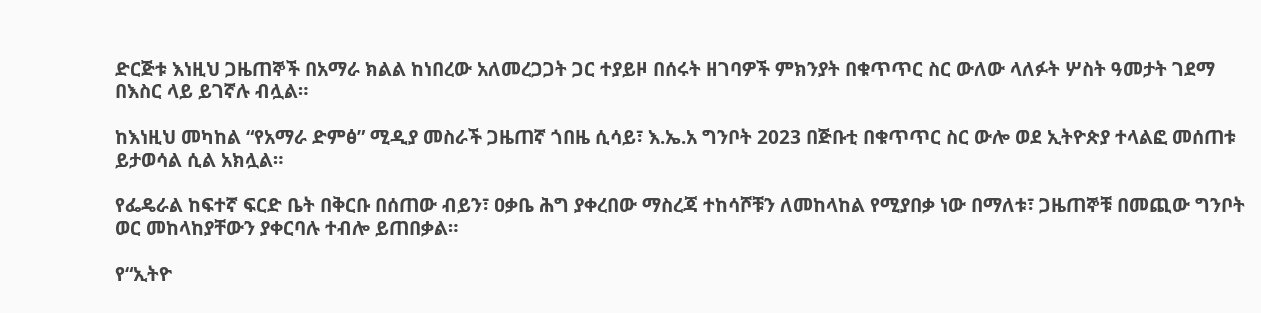ድርጅቱ እነዚህ ጋዜጠኞች በአማራ ክልል ከነበረው አለመረጋጋት ጋር ተያይዞ በሰሩት ዘገባዎች ምክንያት በቁጥጥር ስር ውለው ላለፉት ሦስት ዓመታት ገደማ በእስር ላይ ይገኛሉ ብሏል።

ከእነዚህ መካከል “የአማራ ድምፅ” ሚዲያ መስራች ጋዜጠኛ ጎበዜ ሲሳይ፣ እ.ኤ.አ ግንቦት 2023 በጅቡቲ በቁጥጥር ስር ውሎ ወደ ኢትዮጵያ ተላልፎ መሰጠቱ ይታወሳል ሲል አክሏል።

የፌዴራል ከፍተኛ ፍርድ ቤት በቅርቡ በሰጠው ብይን፣ ዐቃቤ ሕግ ያቀረበው ማስረጃ ተከሳሾቹን ለመከላከል የሚያበቃ ነው በማለቱ፣ ጋዜጠኞቹ በመጪው ግንቦት ወር መከላከያቸውን ያቀርባሉ ተብሎ ይጠበቃል።

የ“ኢትዮ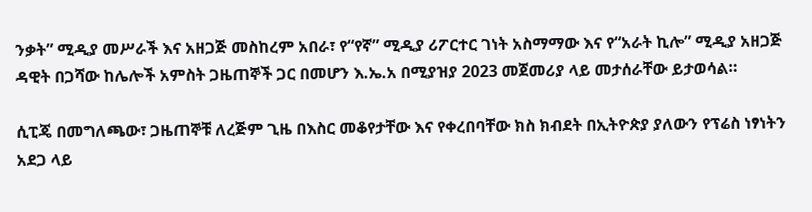ንቃት” ሚዲያ መሥራች እና አዘጋጅ መስከረም አበራ፣ የ“የኛ” ሚዲያ ሪፖርተር ገነት አስማማው እና የ“አራት ኪሎ” ሚዲያ አዘጋጅ ዳዊት በጋሻው ከሌሎች አምስት ጋዜጠኞች ጋር በመሆን እ.ኤ.አ በሚያዝያ 2023 መጀመሪያ ላይ መታሰራቸው ይታወሳል።

ሲፒጄ በመግለጫው፣ ጋዜጠኞቹ ለረጅም ጊዜ በእስር መቆየታቸው እና የቀረበባቸው ክስ ክብደት በኢትዮጵያ ያለውን የፕሬስ ነፃነትን አደጋ ላይ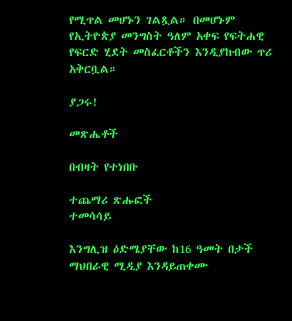የሚጥል መሆኑን ገልጿል። በመሆኑም የኢትዮጵያ መንግስት ዓለም አቀፍ የፍትሐዊ የፍርድ ሂደት መስፈርቶችን እንዲያከብው ጥሪ አቅርቧል።

ያጋሩ!

መጽሔቶች

በብዛት የተነበቡ

ተጨማሪ ጽሑፎች
ተመሳሳይ

እንግሊዝ ዕድሜያቸው ከ16 ዓመት በታች ማህበራዊ ሚዲያ እንዳይጠቀሙ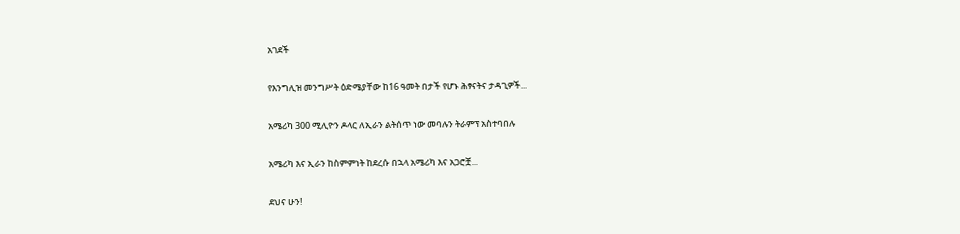አገደች

የእንግሊዝ መንግሥት ዕድሜያቸው ከ16 ዓመት በታች የሆኑ ሕፃናትና ታዳጊዎች...

አሜሪካ 300 ሚሊዮን ዶላር ለኢራን ልትሰጥ ነው መባሉን ትራምፕ አስተባበሉ

አሜሪካ እና ኢራን ከስምምነት ከደረሱ በኋላ አሜሪካ እና አጋሮቿ...

ደህና ሁን!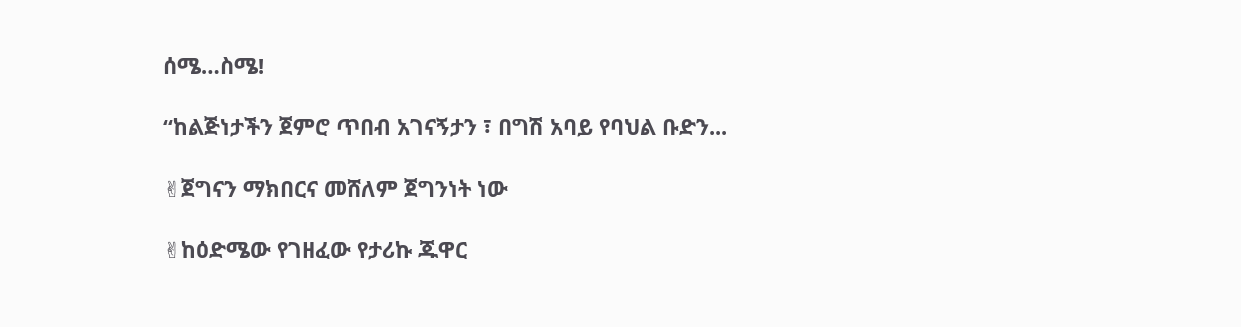ሰሜ…ስሜ!

“ከልጅነታችን ጀምሮ ጥበብ አገናኝታን ፣ በግሽ አባይ የባህል ቡድን...

✌ጀግናን ማክበርና መሸለም ጀግንነት ነው

✌ከዕድሜው የገዘፈው የታሪኩ ጁዋር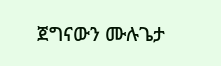ጀግናውን ሙሉጌታ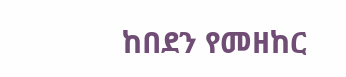ከበደን የመዘከር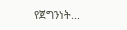የጀግንነት...